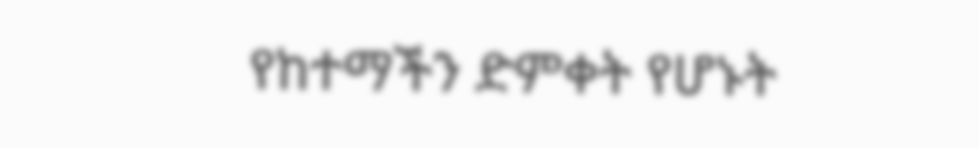የከተማችን ድምቀት የሆኑት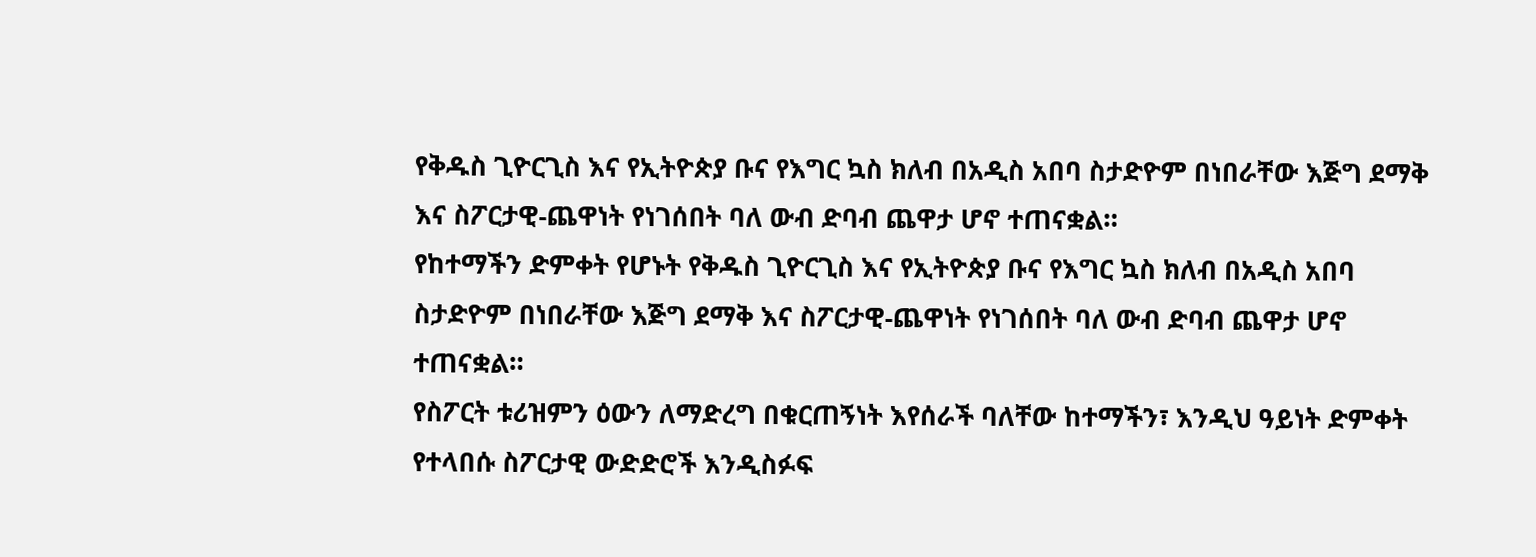የቅዱስ ጊዮርጊስ እና የኢትዮጵያ ቡና የእግር ኳስ ክለብ በአዲስ አበባ ስታድዮም በነበራቸው እጅግ ደማቅ እና ስፖርታዊ-ጨዋነት የነገሰበት ባለ ውብ ድባብ ጨዋታ ሆኖ ተጠናቋል።
የከተማችን ድምቀት የሆኑት የቅዱስ ጊዮርጊስ እና የኢትዮጵያ ቡና የእግር ኳስ ክለብ በአዲስ አበባ ስታድዮም በነበራቸው እጅግ ደማቅ እና ስፖርታዊ-ጨዋነት የነገሰበት ባለ ውብ ድባብ ጨዋታ ሆኖ ተጠናቋል።
የስፖርት ቱሪዝምን ዕውን ለማድረግ በቁርጠኝነት እየሰራች ባለቸው ከተማችን፣ እንዲህ ዓይነት ድምቀት የተላበሱ ስፖርታዊ ውድድሮች እንዲስፉፍ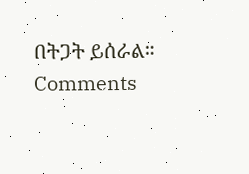በትጋት ይሰራል።
Comments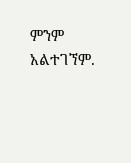ምንም አልተገኘም.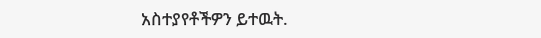አስተያየቶችዎን ይተዉት.